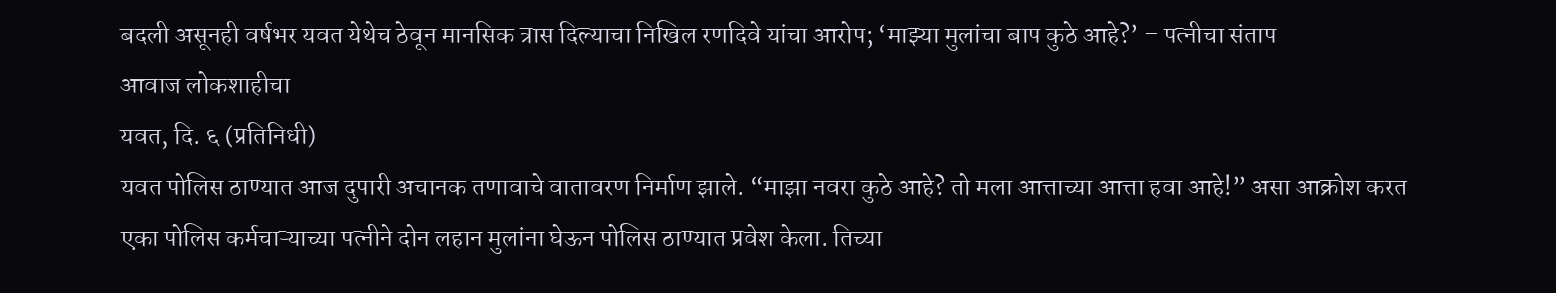बदली असूनही वर्षभर यवत येथेच ठेवून मानसिक त्रास दिल्याचा निखिल रणदिवे यांचा आरोप; ‘माझ्या मुलांचा बाप कुठे आहे?’ – पत्नीचा संताप
आवाज लोकशाहीचा
यवत, दि. ६ (प्रतिनिधी)
यवत पोलिस ठाण्यात आज दुपारी अचानक तणावाचे वातावरण निर्माण झाले. “माझा नवरा कुठे आहे? तो मला आत्ताच्या आत्ता हवा आहे!” असा आक्रोश करत एका पोलिस कर्मचाऱ्याच्या पत्नीने दोन लहान मुलांना घेऊन पोलिस ठाण्यात प्रवेश केला. तिच्या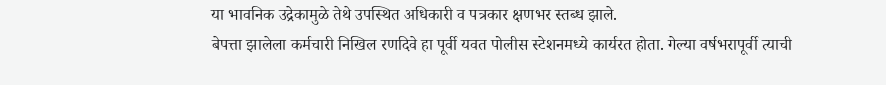या भावनिक उद्रेकामुळे तेथे उपस्थित अधिकारी व पत्रकार क्षणभर स्तब्ध झाले.
बेपत्ता झालेला कर्मचारी निखिल रणदिवे हा पूर्वी यवत पोलीस स्टेशनमध्ये कार्यरत होता. गेल्या वर्षभरापूर्वी त्याची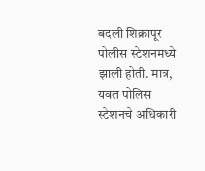बदली शिक्रापूर पोलीस स्टेशनमध्ये झाली होती. मात्र, यवत पोलिस स्टेशनचे अधिकारी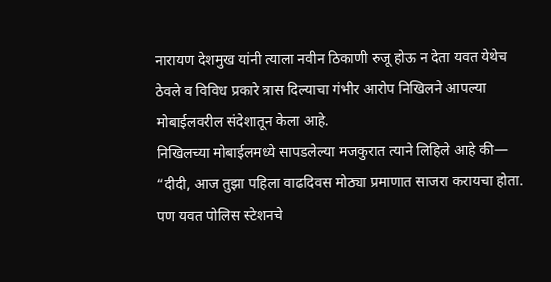नारायण देशमुख यांनी त्याला नवीन ठिकाणी रुजू होऊ न देता यवत येथेच ठेवले व विविध प्रकारे त्रास दिल्याचा गंभीर आरोप निखिलने आपल्या मोबाईलवरील संदेशातून केला आहे.
निखिलच्या मोबाईलमध्ये सापडलेल्या मजकुरात त्याने लिहिले आहे की—
“दीदी, आज तुझा पहिला वाढदिवस मोठ्या प्रमाणात साजरा करायचा होता. पण यवत पोलिस स्टेशनचे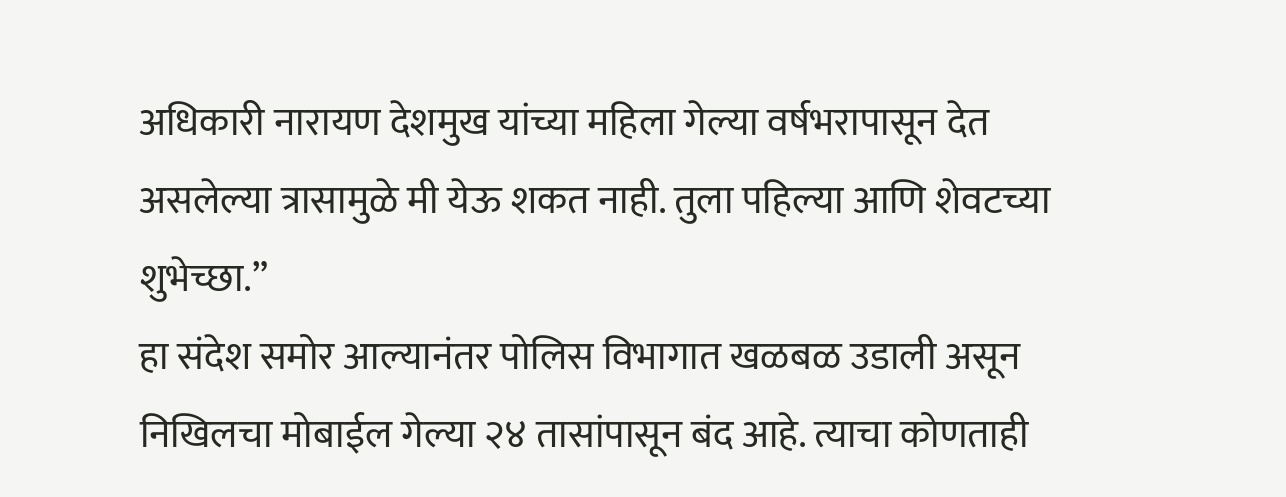अधिकारी नारायण देशमुख यांच्या महिला गेल्या वर्षभरापासून देत असलेल्या त्रासामुळे मी येऊ शकत नाही. तुला पहिल्या आणि शेवटच्या शुभेच्छा.”
हा संदेश समोर आल्यानंतर पोलिस विभागात खळबळ उडाली असून निखिलचा मोबाईल गेल्या २४ तासांपासून बंद आहे. त्याचा कोणताही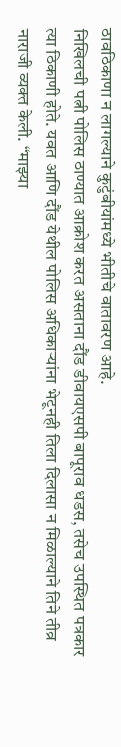ठावठिकाणा न लागल्याने कुटुंबीयांमध्ये भीतीचे वातावरण आहे.
निखिलची पत्नी पोलिस ठाण्यात आक्रोश करत असताना दौंड डीवायएसपी बापूराव धडस, तसेच उपस्थित पत्रकार त्या ठिकाणी होते. यवत आणि दौंड येथील पोलिस अधिकाऱ्यांना भेटूनही तिला दिलासा न मिळाल्याने तिने तीव्र नाराजी व्यक्त केली. “माझ्या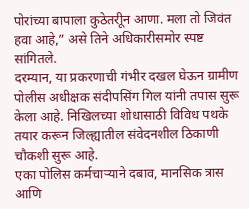पोरांच्या बापाला कुठेतरीून आणा. मला तो जिवंत हवा आहे,” असे तिने अधिकारीसमोर स्पष्ट सांगितले.
दरम्यान, या प्रकरणाची गंभीर दखल घेऊन ग्रामीण पोलीस अधीक्षक संदीपसिंग गिल यांनी तपास सुरू केला आहे. निखिलच्या शोधासाठी विविध पथके तयार करून जिल्ह्यातील संवेदनशील ठिकाणी चौकशी सुरू आहे.
एका पोलिस कर्मचाऱ्याने दबाव, मानसिक त्रास आणि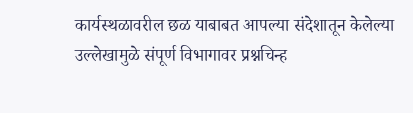कार्यस्थळावरील छळ याबाबत आपल्या संदेशातून केलेल्या उल्लेखामुळे संपूर्ण विभागावर प्रश्नचिन्ह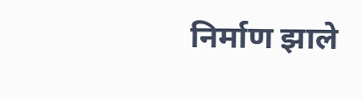निर्माण झाले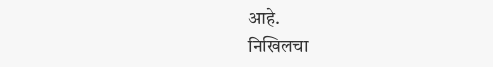आहे.
निखिलचा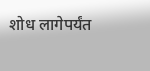शोध लागेपर्यंत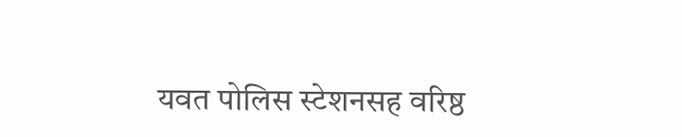यवत पोलिस स्टेशनसह वरिष्ठ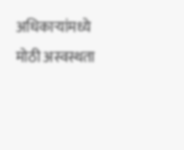अधिकाऱ्यांमध्ये मोठी अस्वस्थता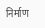निर्माण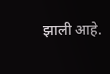झाली आहे.